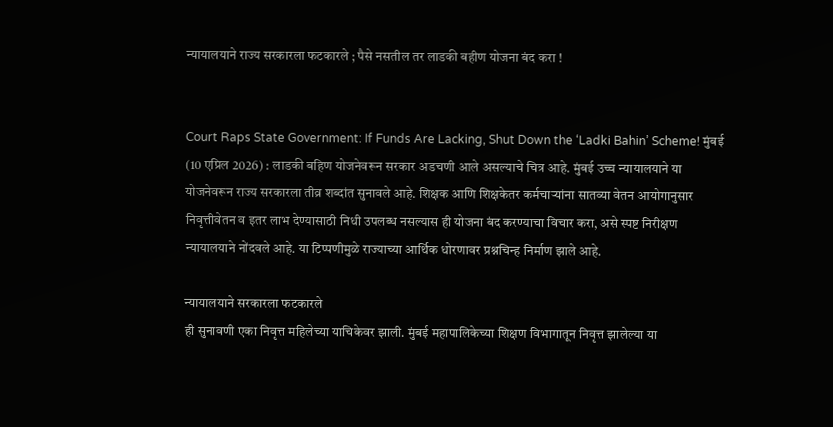न्यायालयाने राज्य सरकारला फटकारले ; पैसे नसतील तर लाडकी बहीण योजना बंद करा !


Court Raps State Government: If Funds Are Lacking, Shut Down the ‘Ladki Bahin’ Scheme! मुंबई (10 एप्रिल 2026) : लाडकी बहिण योजनेवरून सरकार अडचणी आले असल्याचे चित्र आहे. मुंबई उच्च न्यायालयाने या योजनेवरून राज्य सरकारला तीव्र शब्दांत सुनावले आहे. शिक्षक आणि शिक्षकेतर कर्मचार्‍यांना सातव्या वेतन आयोगानुसार निवृत्तीवेतन व इतर लाभ देण्यासाठी निधी उपलब्ध नसल्यास ही योजना बंद करण्याचा विचार करा, असे स्पष्ट निरीक्षण न्यायालयाने नोंदवले आहे. या टिप्पणीमुळे राज्याच्या आर्थिक धोरणावर प्रश्नचिन्ह निर्माण झाले आहे.

न्यायालयाने सरकारला फटकारले
ही सुनावणी एका निवृत्त महिलेच्या याचिकेवर झाली. मुंबई महापालिकेच्या शिक्षण विभागातून निवृत्त झालेल्या या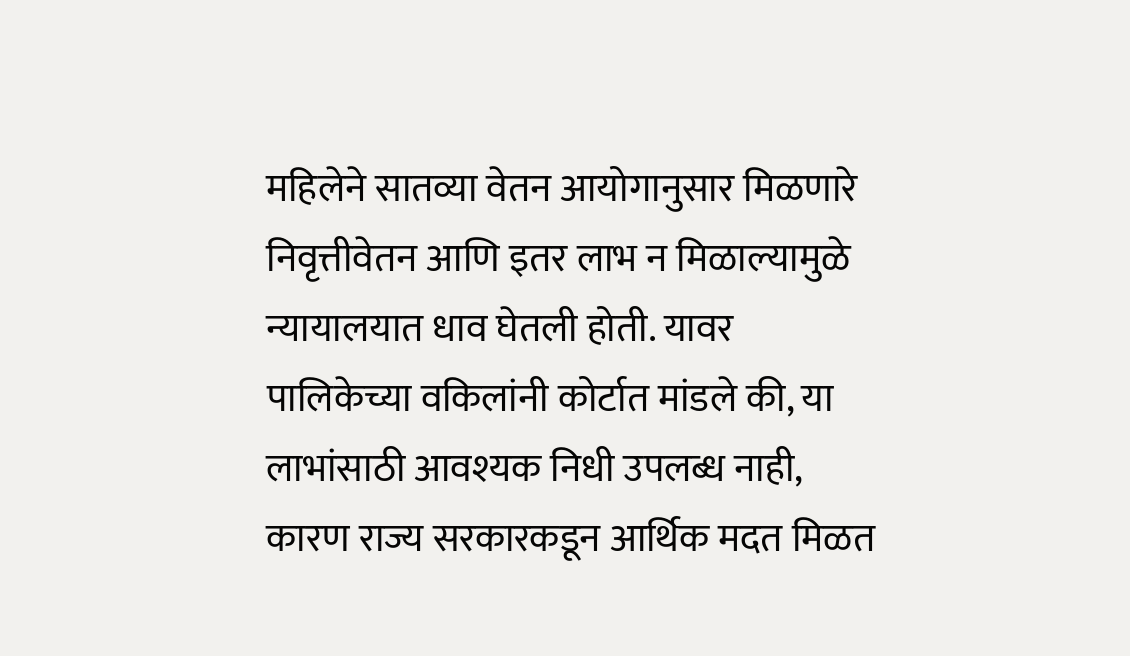महिलेने सातव्या वेतन आयोगानुसार मिळणारे निवृत्तीवेतन आणि इतर लाभ न मिळाल्यामुळे न्यायालयात धाव घेतली होती. यावर पालिकेच्या वकिलांनी कोर्टात मांडले की, या लाभांसाठी आवश्यक निधी उपलब्ध नाही, कारण राज्य सरकारकडून आर्थिक मदत मिळत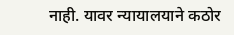नाही. यावर न्यायालयाने कठोर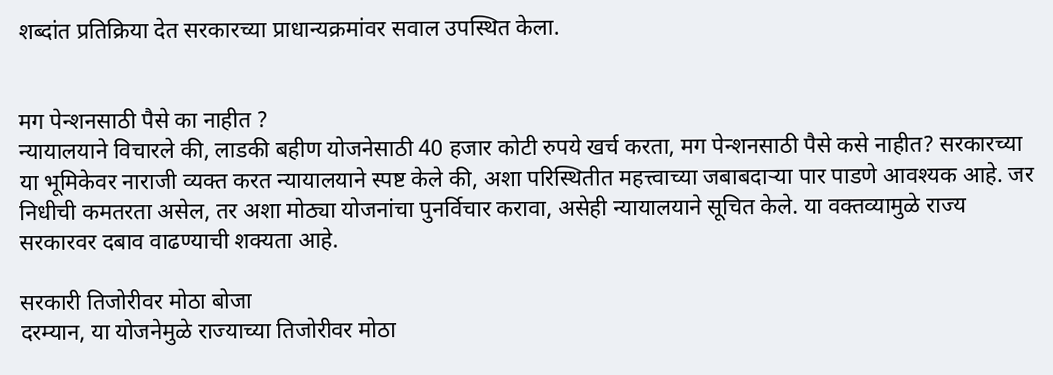शब्दांत प्रतिक्रिया देत सरकारच्या प्राधान्यक्रमांवर सवाल उपस्थित केला.


मग पेन्शनसाठी पैसे का नाहीत ?
न्यायालयाने विचारले की, लाडकी बहीण योजनेसाठी 40 हजार कोटी रुपये खर्च करता, मग पेन्शनसाठी पैसे कसे नाहीत? सरकारच्या या भूमिकेवर नाराजी व्यक्त करत न्यायालयाने स्पष्ट केले की, अशा परिस्थितीत महत्त्वाच्या जबाबदार्‍या पार पाडणे आवश्यक आहे. जर निधीची कमतरता असेल, तर अशा मोठ्या योजनांचा पुनर्विचार करावा, असेही न्यायालयाने सूचित केले. या वक्तव्यामुळे राज्य सरकारवर दबाव वाढण्याची शक्यता आहे.

सरकारी तिजोरीवर मोठा बोजा
दरम्यान, या योजनेमुळे राज्याच्या तिजोरीवर मोठा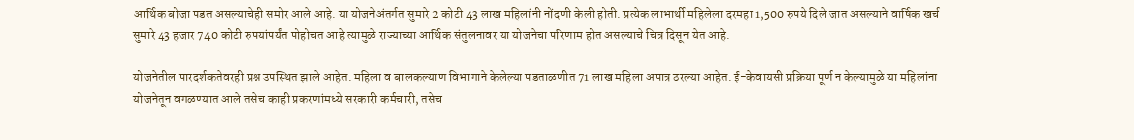आर्थिक बोजा पडत असल्याचेही समोर आले आहे. या योजनेअंतर्गत सुमारे 2 कोटी 43 लाख महिलांनी नोंदणी केली होती. प्रत्येक लाभार्थी महिलेला दरमहा 1,500 रुपये दिले जात असल्याने वार्षिक खर्च सुमारे 43 हजार 740 कोटी रुपयांपर्यंत पोहोचत आहे त्यामुळे राज्याच्या आर्थिक संतुलनावर या योजनेचा परिणाम होत असल्याचे चित्र दिसून येत आहे.

योजनेतील पारदर्शकतेवरही प्रश्न उपस्थित झाले आहेत. महिला व बालकल्याण विभागाने केलेल्या पडताळणीत 71 लाख महिला अपात्र ठरल्या आहेत. ई-केवायसी प्रक्रिया पूर्ण न केल्यामुळे या महिलांना योजनेतून वगळण्यात आले तसेच काही प्रकरणांमध्ये सरकारी कर्मचारी, तसेच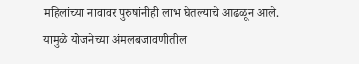महिलांच्या नावावर पुरुषांनीही लाभ घेतल्याचे आढळून आले. यामुळे योजनेच्या अंमलबजावणीतील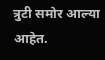त्रुटी समोर आल्या आहेत.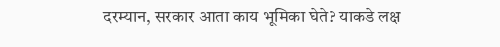दरम्यान, सरकार आता काय भूमिका घेते? याकडे लक्ष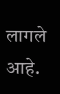लागले आहे.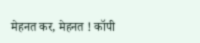मेहनत कर, मेहनत ! कॉपी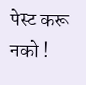पेस्ट करू नको !